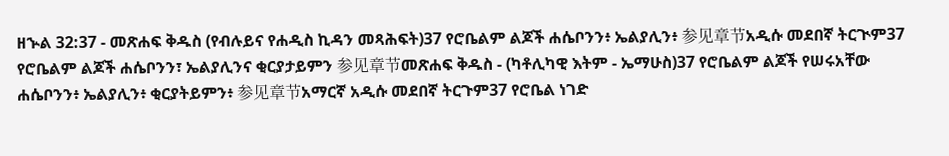ዘኍል 32:37 - መጽሐፍ ቅዱስ (የብሉይና የሐዲስ ኪዳን መጻሕፍት)37 የሮቤልም ልጆች ሐሴቦንን፥ ኤልያሊን፥ 参见章节አዲሱ መደበኛ ትርጒም37 የሮቤልም ልጆች ሐሴቦንን፣ ኤልያሊንና ቂርያታይምን 参见章节መጽሐፍ ቅዱስ - (ካቶሊካዊ እትም - ኤማሁስ)37 የሮቤልም ልጆች የሠሩአቸው ሐሴቦንን፥ ኤልያሊን፥ ቂርያትይምን፥ 参见章节አማርኛ አዲሱ መደበኛ ትርጉም37 የሮቤል ነገድ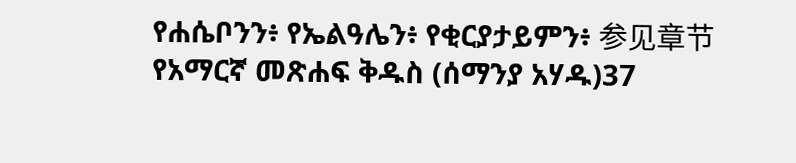የሐሴቦንን፥ የኤልዓሌን፥ የቂርያታይምን፥ 参见章节የአማርኛ መጽሐፍ ቅዱስ (ሰማንያ አሃዱ)37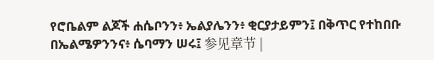የሮቤልም ልጆች ሐሴቦንን፥ ኤልያሌንን፥ ቂርያታይምን፤ በቅጥር የተከበቡ በኤልሜዎንንና፥ ሴባማን ሠሩ፤ 参见章节 |